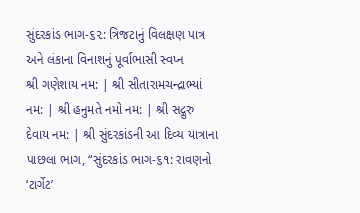સુંદરકાંડ ભાગ-૬૨: ત્રિજટાનું વિલક્ષણ પાત્ર અને લંકાના વિનાશનું પૂર્વાભાસી સ્વપ્ન
શ્રી ગણેશાય નમ: | શ્રી સીતારામચન્દ્રાભ્યાં નમ: | શ્રી હનુમતે નમો નમ: | શ્રી સદ્ગુરુ દેવાય નમ: | શ્રી સુંદરકાંડની આ દિવ્ય યાત્રાના પાછલા ભાગ, “સુંદરકાંડ ભાગ-૬૧: રાવણનો ‘ટાર્ગેટ’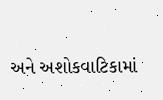અને અશોકવાટિકામાં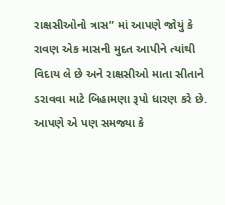રાક્ષસીઓનો ત્રાસ” માં આપણે જોયું કે રાવણ એક માસની મુદત આપીને ત્યાંથી વિદાય લે છે અને રાક્ષસીઓ માતા સીતાને ડરાવવા માટે બિહામણા રૂપો ધારણ કરે છે. આપણે એ પણ સમજ્યા કે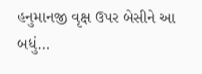હનુમાનજી વૃક્ષ ઉપર બેસીને આ બધું…